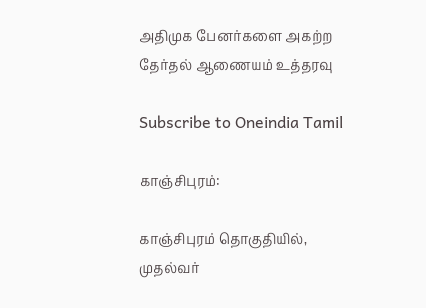அதிமுக பேனர்களை அகற்ற தேர்தல் ஆணையம் உத்தரவு

Subscribe to Oneindia Tamil

காஞ்சிபுரம்:

காஞ்சிபுரம் தொகுதியில், முதல்வர்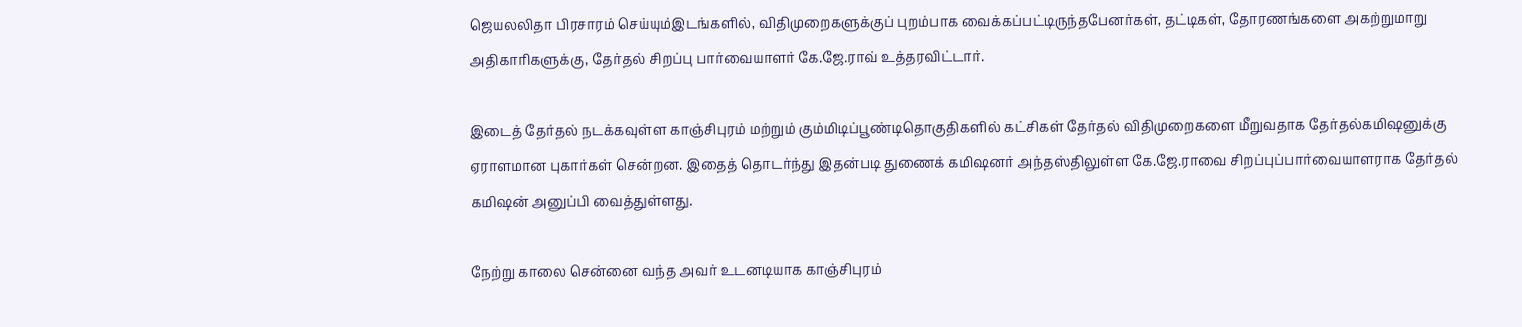ஜெயலலிதா பிரசாரம் செய்யும்இடங்களில், விதிமுறைகளுக்குப் புறம்பாக வைக்கப்பட்டிருந்தபேனர்கள், தட்டிகள், தோரணங்களை அகற்றுமாறு அதிகாரிகளுக்கு, தேர்தல் சிறப்பு பார்வையாளர் கே.ஜே.ராவ் உத்தரவிட்டார்.

இடைத் தேர்தல் நடக்கவுள்ள காஞ்சிபுரம் மற்றும் கும்மிடிப்பூண்டிதொகுதிகளில் கட்சிகள் தேர்தல் விதிமுறைகளை மீறுவதாக தேர்தல்கமிஷனுக்கு ஏராளமான புகார்கள் சென்றன. இதைத் தொடர்ந்து இதன்படி துணைக் கமிஷனர் அந்தஸ்திலுள்ள கே.ஜே.ராவை சிறப்புப்பார்வையாளராக தேர்தல் கமிஷன் அனுப்பி வைத்துள்ளது.

நேற்று காலை சென்னை வந்த அவர் உடனடியாக காஞ்சிபுரம்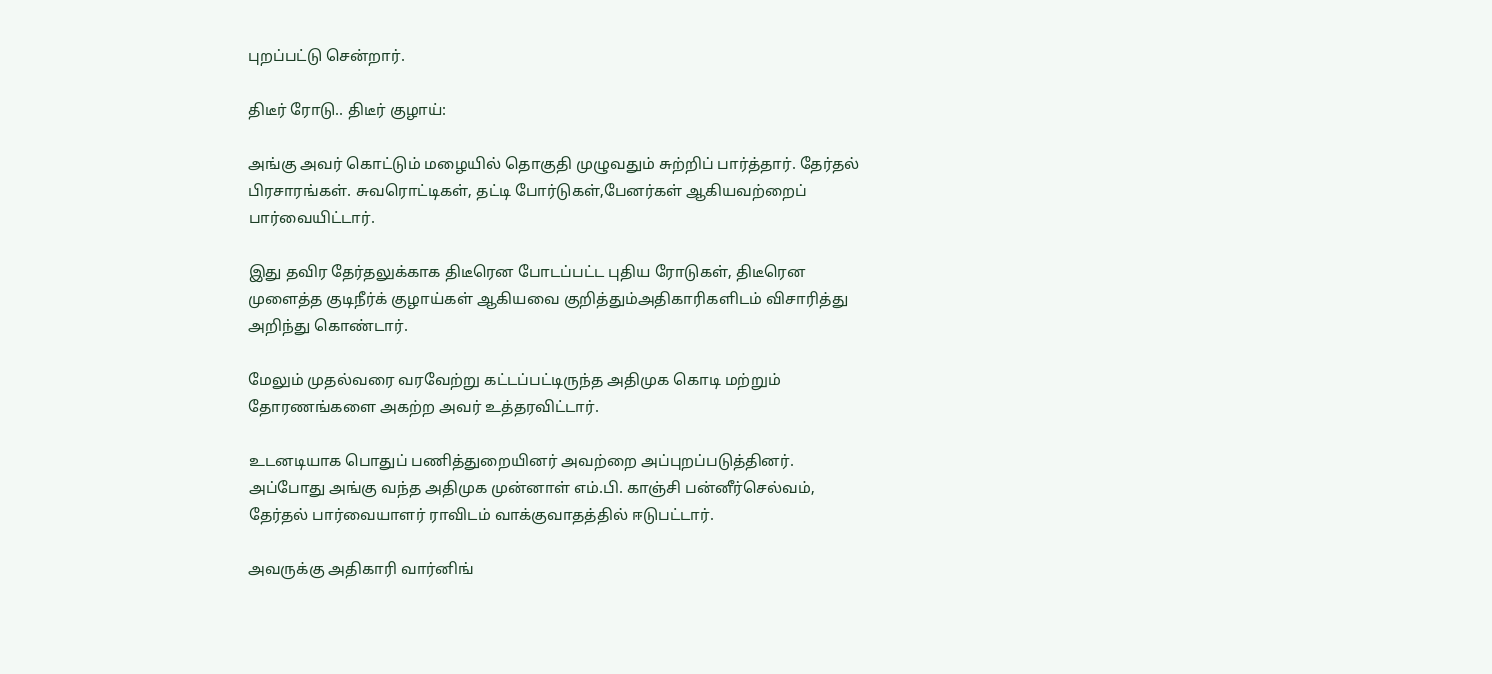புறப்பட்டு சென்றார்.

திடீர் ரோடு.. திடீர் குழாய்:

அங்கு அவர் கொட்டும் மழையில் தொகுதி முழுவதும் சுற்றிப் பார்த்தார். தேர்தல் பிரசாரங்கள். சுவரொட்டிகள், தட்டி போர்டுகள்,பேனர்கள் ஆகியவற்றைப் பார்வையிட்டார்.

இது தவிர தேர்தலுக்காக திடீரென போடப்பட்ட புதிய ரோடுகள், திடீரென முளைத்த குடிநீர்க் குழாய்கள் ஆகியவை குறித்தும்அதிகாரிகளிடம் விசாரித்து அறிந்து கொண்டார்.

மேலும் முதல்வரை வரவேற்று கட்டப்பட்டிருந்த அதிமுக கொடி மற்றும் தோரணங்களை அகற்ற அவர் உத்தரவிட்டார்.

உடனடியாக பொதுப் பணித்துறையினர் அவற்றை அப்புறப்படுத்தினர். அப்போது அங்கு வந்த அதிமுக முன்னாள் எம்.பி. காஞ்சி பன்னீர்செல்வம், தேர்தல் பார்வையாளர் ராவிடம் வாக்குவாதத்தில் ஈடுபட்டார்.

அவருக்கு அதிகாரி வார்னிங்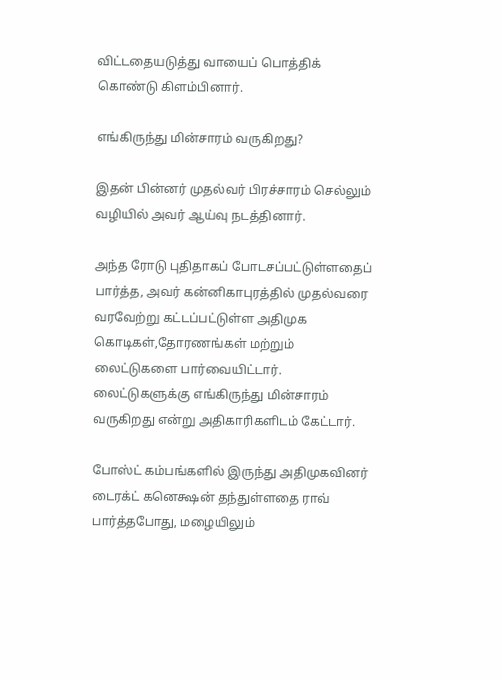விட்டதையடுத்து வாயைப் பொத்திக் கொண்டு கிளம்பினார்.

எங்கிருந்து மின்சாரம் வருகிறது?

இதன் பின்னர் முதல்வர் பிரச்சாரம் செல்லும் வழியில் அவர் ஆய்வு நடத்தினார்.

அந்த ரோடு புதிதாகப் போடசப்பட்டுள்ளதைப் பார்த்த, அவர் கன்னிகாபுரத்தில் முதல்வரை வரவேற்று கட்டப்பட்டுள்ள அதிமுக கொடிகள்,தோரணங்கள் மற்றும் லைட்டுகளை பார்வையிட்டார். லைட்டுகளுக்கு எங்கிருந்து மின்சாரம் வருகிறது என்று அதிகாரிகளிடம் கேட்டார்.

போஸ்ட் கம்பங்களில் இருந்து அதிமுகவினர் டைரக்ட் கனெக்ஷன் தந்துள்ளதை ராவ் பார்த்தபோது, மழையிலும்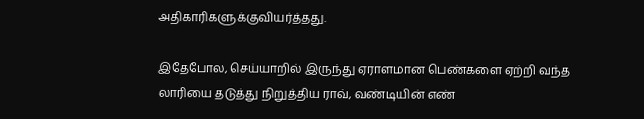அதிகாரிகளுக்குவியர்த்தது.

இதேபோல, செய்யாறில் இருந்து ஏராளமான பெண்களை ஏற்றி வந்த லாரியை தடுத்து நிறுத்திய ராவ், வண்டியின் எண்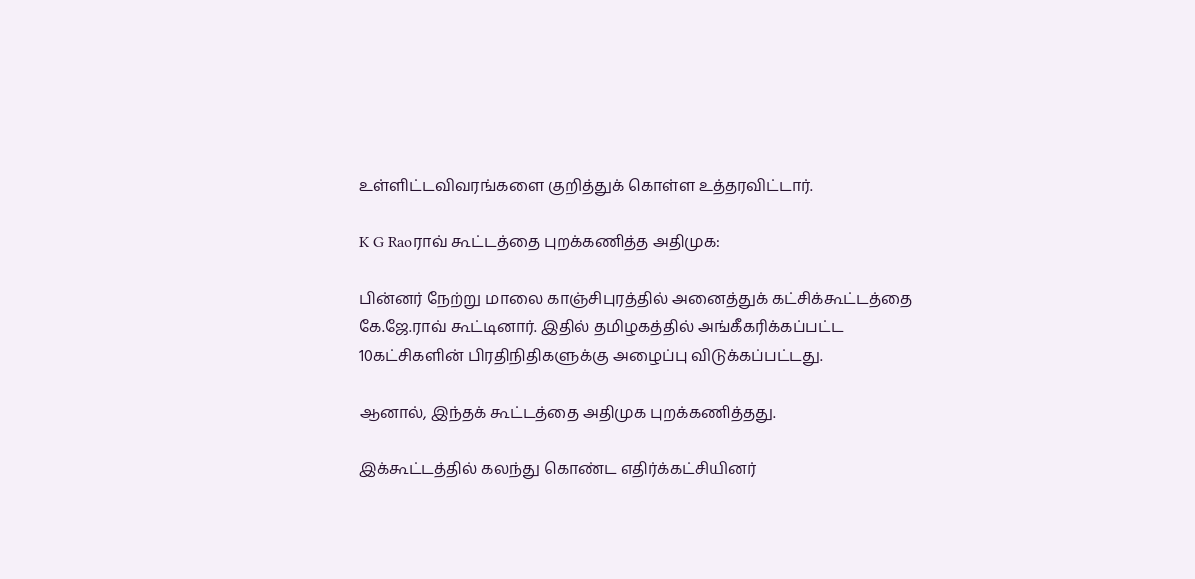உள்ளிட்டவிவரங்களை குறித்துக் கொள்ள உத்தரவிட்டார்.

K G Raoராவ் கூட்டத்தை புறக்கணித்த அதிமுக:

பின்னர் நேற்று மாலை காஞ்சிபுரத்தில் அனைத்துக் கட்சிக்கூட்டத்தை கே.ஜே.ராவ் கூட்டினார். இதில் தமிழகத்தில் அங்கீகரிக்கப்பட்ட 10கட்சிகளின் பிரதிநிதிகளுக்கு அழைப்பு விடுக்கப்பட்டது.

ஆனால், இந்தக் கூட்டத்தை அதிமுக புறக்கணித்தது.

இக்கூட்டத்தில் கலந்து கொண்ட எதிர்க்கட்சியினர்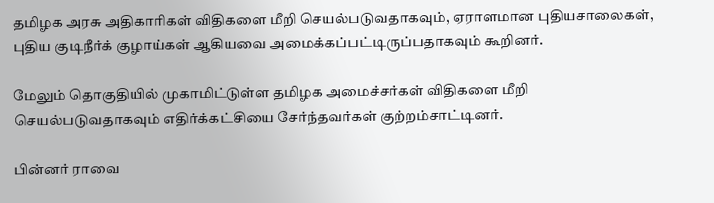தமிழக அரசு அதிகாரிகள் விதிகளை மீறி செயல்படுவதாகவும், ஏராளமான புதியசாலைகள், புதிய குடிநீர்க் குழாய்கள் ஆகியவை அமைக்கப்பட்டிருப்பதாகவும் கூறினர்.

மேலும் தொகுதியில் முகாமிட்டுள்ள தமிழக அமைச்சர்கள் விதிகளை மீறி செயல்படுவதாகவும் எதிர்க்கட்சியை சேர்ந்தவர்கள் குற்றம்சாட்டினர்.

பின்னர் ராவை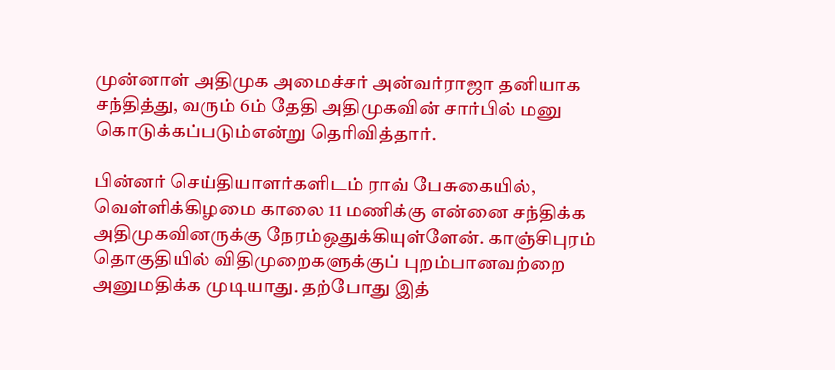முன்னாள் அதிமுக அமைச்சர் அன்வர்ராஜா தனியாக சந்தித்து, வரும் 6ம் தேதி அதிமுகவின் சார்பில் மனு கொடுக்கப்படும்என்று தெரிவித்தார்.

பின்னர் செய்தியாளர்களிடம் ராவ் பேசுகையில், வெள்ளிக்கிழமை காலை 11 மணிக்கு என்னை சந்திக்க அதிமுகவினருக்கு நேரம்ஒதுக்கியுள்ளேன். காஞ்சிபுரம் தொகுதியில் விதிமுறைகளுக்குப் புறம்பானவற்றை அனுமதிக்க முடியாது. தற்போது இத்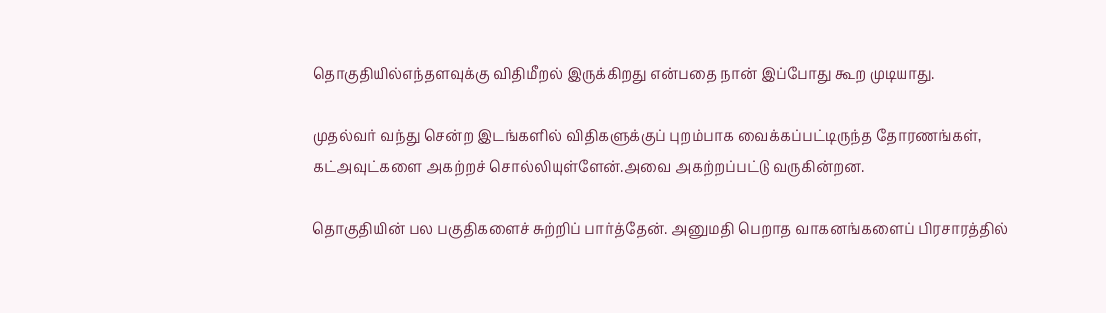தொகுதியில்எந்தளவுக்கு விதிமீறல் இருக்கிறது என்பதை நான் இப்போது கூற முடியாது.

முதல்வர் வந்து சென்ற இடங்களில் விதிகளுக்குப் புறம்பாக வைக்கப்பட்டிருந்த தோரணங்கள், கட்அவுட்களை அகற்றச் சொல்லியுள்ளேன்.அவை அகற்றப்பட்டு வருகின்றன.

தொகுதியின் பல பகுதிகளைச் சுற்றிப் பார்த்தேன். அனுமதி பெறாத வாகனங்களைப் பிரசாரத்தில்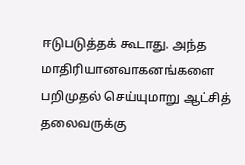ஈடுபடுத்தக் கூடாது. அந்த மாதிரியானவாகனங்களை பறிமுதல் செய்யுமாறு ஆட்சித் தலைவருக்கு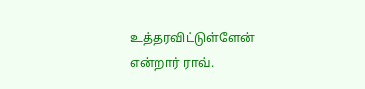உத்தரவிட்டுள்ளேன் என்றார் ராவ்.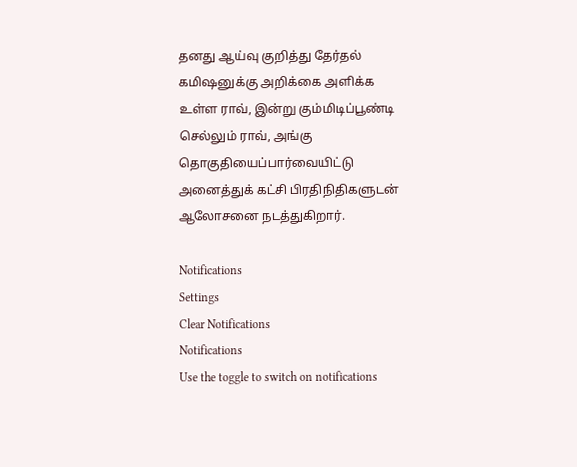தனது ஆய்வு குறித்து தேர்தல் கமிஷனுக்கு அறிக்கை அளிக்க உள்ள ராவ், இன்று கும்மிடிப்பூண்டி செல்லும் ராவ், அங்கு தொகுதியைப்பார்வையிட்டு அனைத்துக் கட்சி பிரதிநிதிகளுடன் ஆலோசனை நடத்துகிறார்.

Notifications
Settings
Clear Notifications
Notifications
Use the toggle to switch on notifications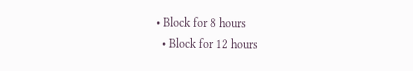• Block for 8 hours
  • Block for 12 hours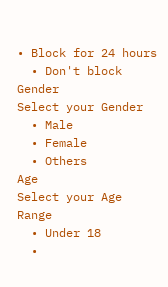• Block for 24 hours
  • Don't block
Gender
Select your Gender
  • Male
  • Female
  • Others
Age
Select your Age Range
  • Under 18
  •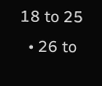18 to 25
  • 26 to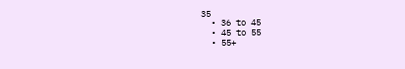35
  • 36 to 45
  • 45 to 55
  • 55+